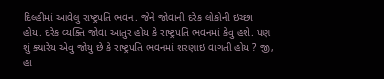દિલ્હીમાં આવેલુ રાષ્ટ્રપતિ ભવન. જેને જોવાની દરેક લોકોની ઇચ્છા હોય. દરેક વ્યક્તિ જોવા આતુર હોય કે રાષ્ટ્રપતિ ભવનમાં કેવુ હશે. પણ શું ક્યારેય એવુ જોયુ છે કે રાષ્ટ્રપતિ ભવનમાં શરણાઇ વાગતી હોય ? જી, હા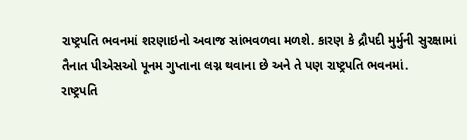રાષ્ટ્રપતિ ભવનમાં શરણાઇનો અવાજ સાંભવળવા મળશે. કારણ કે દ્રૌપદી મુર્મુની સુરક્ષામાં તૈનાત પીએસઓ પૂનમ ગુપ્તાના લગ્ન થવાના છે અને તે પણ રાષ્ટ્રપતિ ભવનમાં.
રાષ્ટ્રપતિ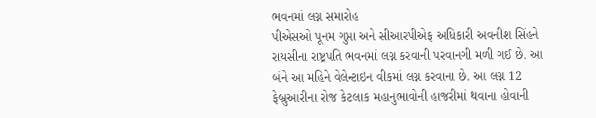ભવનમાં લગ્ન સમારોહ
પીએસઓ પૂનમ ગુપ્તા અને સીઆરપીએફ અધિકારી અવનીશ સિંહને રાયસીના રાષ્ટ્રપતિ ભવનમાં લગ્ન કરવાની પરવાનગી મળી ગઈ છે. આ બંને આ મહિને વેલેન્ટાઇન વીકમાં લગ્ન કરવાના છે. આ લગ્ન 12 ફેબ્રુઆરીના રોજ કેટલાક મહાનુભાવોની હાજરીમાં થવાના હોવાની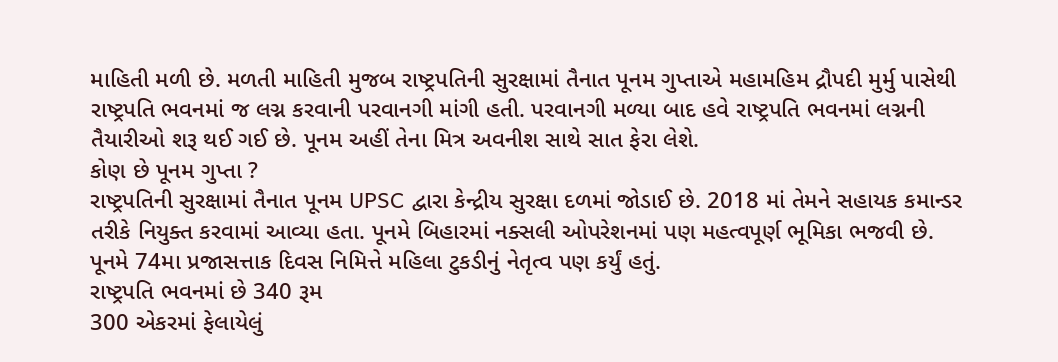માહિતી મળી છે. મળતી માહિતી મુજબ રાષ્ટ્રપતિની સુરક્ષામાં તૈનાત પૂનમ ગુપ્તાએ મહામહિમ દ્રૌપદી મુર્મુ પાસેથી રાષ્ટ્રપતિ ભવનમાં જ લગ્ન કરવાની પરવાનગી માંગી હતી. પરવાનગી મળ્યા બાદ હવે રાષ્ટ્રપતિ ભવનમાં લગ્નની તૈયારીઓ શરૂ થઈ ગઈ છે. પૂનમ અહીં તેના મિત્ર અવનીશ સાથે સાત ફેરા લેશે.
કોણ છે પૂનમ ગુપ્તા ?
રાષ્ટ્રપતિની સુરક્ષામાં તૈનાત પૂનમ UPSC દ્વારા કેન્દ્રીય સુરક્ષા દળમાં જોડાઈ છે. 2018 માં તેમને સહાયક કમાન્ડર તરીકે નિયુક્ત કરવામાં આવ્યા હતા. પૂનમે બિહારમાં નક્સલી ઓપરેશનમાં પણ મહત્વપૂર્ણ ભૂમિકા ભજવી છે. પૂનમે 74મા પ્રજાસત્તાક દિવસ નિમિત્તે મહિલા ટુકડીનું નેતૃત્વ પણ કર્યું હતું.
રાષ્ટ્રપતિ ભવનમાં છે 340 રૂમ
300 એકરમાં ફેલાયેલું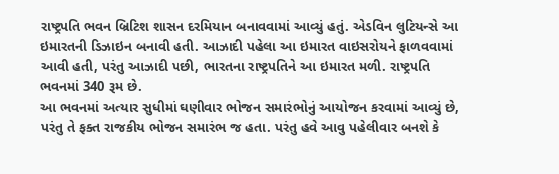રાષ્ટ્રપતિ ભવન બ્રિટિશ શાસન દરમિયાન બનાવવામાં આવ્યું હતું. એડવિન લુટિયન્સે આ ઇમારતની ડિઝાઇન બનાવી હતી. આઝાદી પહેલા આ ઇમારત વાઇસરોયને ફાળવવામાં આવી હતી, પરંતુ આઝાદી પછી, ભારતના રાષ્ટ્રપતિને આ ઇમારત મળી. રાષ્ટ્રપતિ ભવનમાં 340 રૂમ છે.
આ ભવનમાં અત્યાર સુધીમાં ઘણીવાર ભોજન સમારંભોનું આયોજન કરવામાં આવ્યું છે, પરંતુ તે ફક્ત રાજકીય ભોજન સમારંભ જ હતા. પરંતુ હવે આવુ પહેલીવાર બનશે કે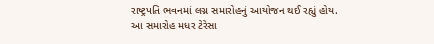રાષ્ટ્રપતિ ભવનમાં લગ્ન સમારોહનું આયોજન થઈ રહ્યું હોય. આ સમારોહ મધર ટેરેસા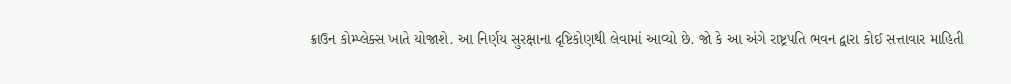ક્રાઉન કોમ્પ્લેક્સ ખાતે યોજાશે. આ નિર્ણય સુરક્ષાના દૃષ્ટિકોણથી લેવામાં આવ્યો છે. જો કે આ અંગે રાષ્ટ્રપતિ ભવન દ્વારા કોઈ સત્તાવાર માહિતી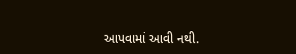આપવામાં આવી નથી.